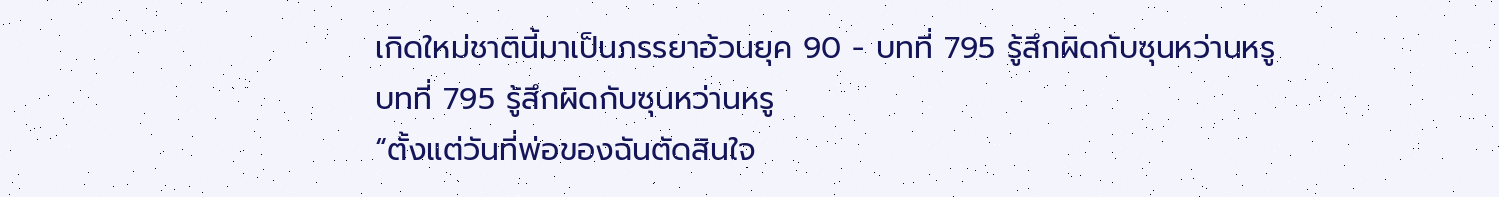เกิดใหม่ชาตินี้มาเป็นภรรยาอ้วนยุค 90 - บทที่ 795 รู้สึกผิดกับซุนหว่านหรู
บทที่ 795 รู้สึกผิดกับซุนหว่านหรู
“ตั้งแต่วันที่พ่อของฉันตัดสินใจ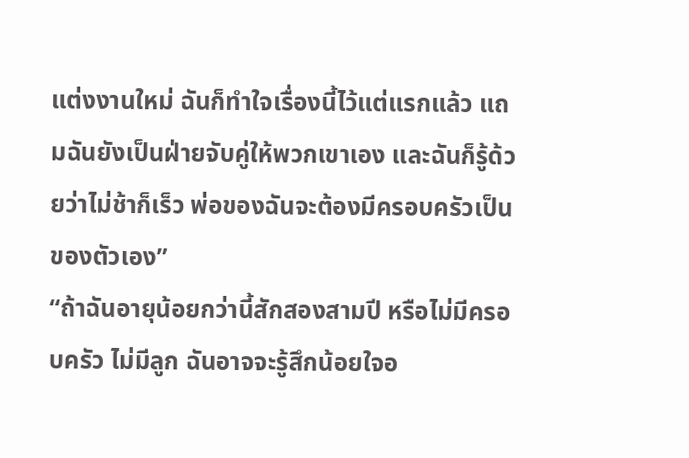แต่งงานใหม่ ฉันก็ทำใจเรื่องนี้ไว้แต่แรกแล้ว แถมฉันยังเป็นฝ่ายจับคู่ให้พวกเขาเอง และฉันก็รู้ด้วยว่าไม่ช้าก็เร็ว พ่อของฉันจะต้องมีครอบครัวเป็นของตัวเอง”
“ถ้าฉันอายุน้อยกว่านี้สักสองสามปี หรือไม่มีครอบครัว ไม่มีลูก ฉันอาจจะรู้สึกน้อยใจอ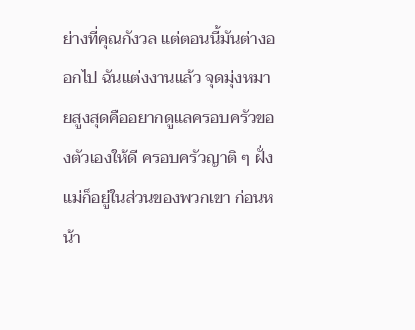ย่างที่คุณกังวล แต่ตอนนี้มันต่างออกไป ฉันแต่งงานแล้ว จุดมุ่งหมายสูงสุดคืออยากดูแลครอบครัวของตัวเองให้ดี ครอบครัวญาติ ๆ ฝั่งแม่ก็อยู่ในส่วนของพวกเขา ก่อนหน้า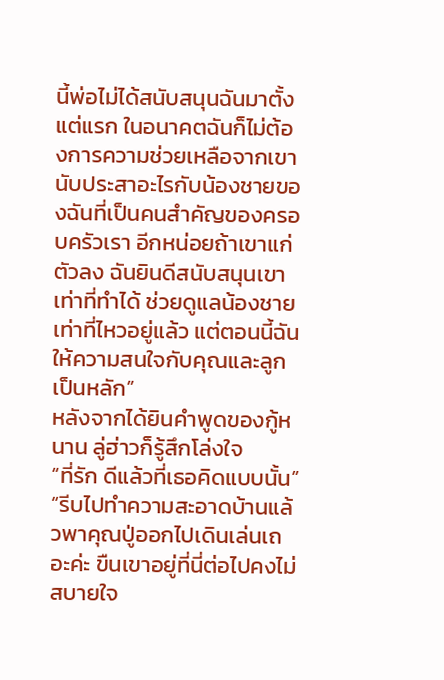นี้พ่อไม่ได้สนับสนุนฉันมาตั้งแต่แรก ในอนาคตฉันก็ไม่ต้องการความช่วยเหลือจากเขา นับประสาอะไรกับน้องชายของฉันที่เป็นคนสำคัญของครอบครัวเรา อีกหน่อยถ้าเขาแก่ตัวลง ฉันยินดีสนับสนุนเขาเท่าที่ทำได้ ช่วยดูแลน้องชายเท่าที่ไหวอยู่แล้ว แต่ตอนนี้ฉันให้ความสนใจกับคุณและลูกเป็นหลัก”
หลังจากได้ยินคำพูดของกู้หนาน ลู่ฮ่าวก็รู้สึกโล่งใจ
“ที่รัก ดีแล้วที่เธอคิดแบบนั้น”
“รีบไปทำความสะอาดบ้านแล้วพาคุณปู่ออกไปเดินเล่นเถอะค่ะ ขืนเขาอยู่ที่นี่ต่อไปคงไม่สบายใจ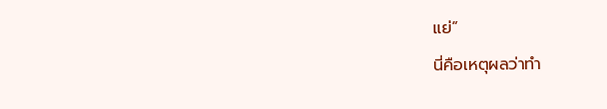แย่”
นี่คือเหตุผลว่าทำ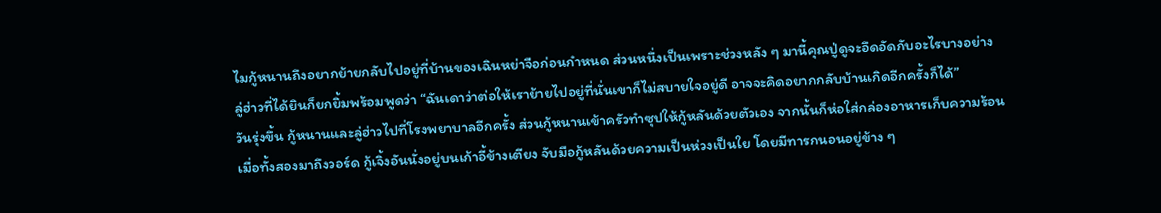ไมกู้หนานถึงอยากย้ายกลับไปอยู่ที่บ้านของเฉินหย่าจือก่อนกำหนด ส่วนหนึ่งเป็นเพราะช่วงหลัง ๆ มานี้คุณปู่ดูจะอึดอัดกับอะไรบางอย่าง
ลู่ฮ่าวที่ได้ยินก็ยกยิ้มพร้อมพูดว่า “ฉันเดาว่าต่อให้เราย้ายไปอยู่ที่นั่นเขาก็ไม่สบายใจอยู่ดี อาจจะคิดอยากกลับบ้านเกิดอีกครั้งก็ได้”
วันรุ่งขึ้น กู้หนานและลู่ฮ่าวไปที่โรงพยาบาลอีกครั้ง ส่วนกู้หนานเข้าครัวทำซุปให้กู้หลันด้วยตัวเอง จากนั้นก็ห่อใส่กล่องอาหารเก็บความร้อน
เมื่อทั้งสองมาถึงวอร์ด กู้เจิ้งอันนั่งอยู่บนเก้าอี้ข้างเตียง จับมือกู้หลันด้วยความเป็นห่วงเป็นใย โดยมีทารกนอนอยู่ข้าง ๆ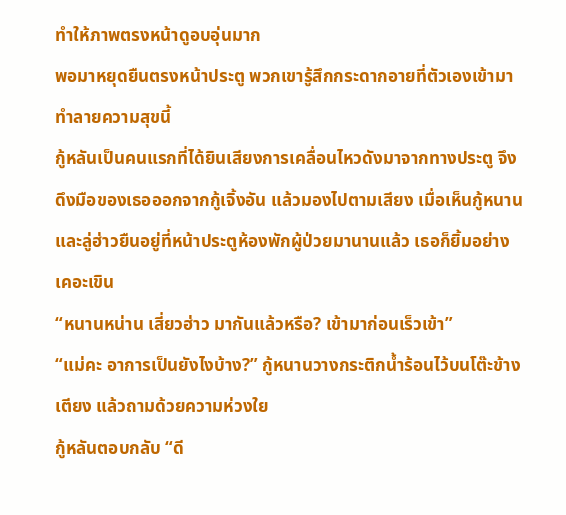ทำให้ภาพตรงหน้าดูอบอุ่นมาก
พอมาหยุดยืนตรงหน้าประตู พวกเขารู้สึกกระดากอายที่ตัวเองเข้ามาทำลายความสุขนี้
กู้หลันเป็นคนแรกที่ได้ยินเสียงการเคลื่อนไหวดังมาจากทางประตู จึงดึงมือของเธอออกจากกู้เจิ้งอัน แล้วมองไปตามเสียง เมื่อเห็นกู้หนานและลู่ฮ่าวยืนอยู่ที่หน้าประตูห้องพักผู้ป่วยมานานแล้ว เธอก็ยิ้มอย่างเคอะเขิน
“หนานหน่าน เสี่ยวฮ่าว มากันแล้วหรือ? เข้ามาก่อนเร็วเข้า”
“แม่คะ อาการเป็นยังไงบ้าง?” กู้หนานวางกระติกน้ำร้อนไว้บนโต๊ะข้างเตียง แล้วถามด้วยความห่วงใย
กู้หลันตอบกลับ “ดี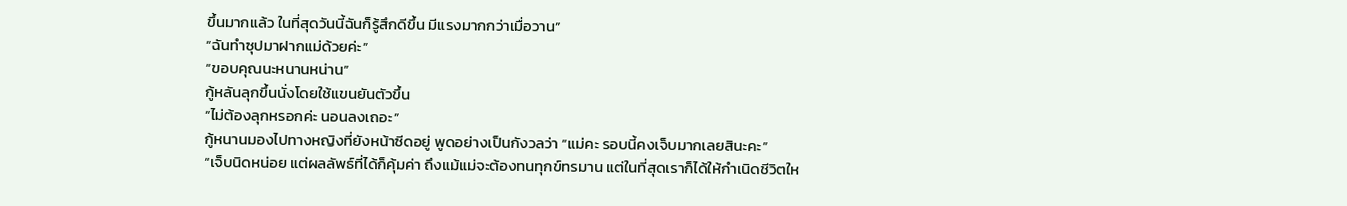ขึ้นมากแล้ว ในที่สุดวันนี้ฉันก็รู้สึกดีขึ้น มีแรงมากกว่าเมื่อวาน”
“ฉันทำซุปมาฝากแม่ด้วยค่ะ”
“ขอบคุณนะหนานหน่าน”
กู้หลันลุกขึ้นนั่งโดยใช้แขนยันตัวขึ้น
“ไม่ต้องลุกหรอกค่ะ นอนลงเถอะ”
กู้หนานมองไปทางหญิงที่ยังหน้าซีดอยู่ พูดอย่างเป็นกังวลว่า “แม่คะ รอบนี้คงเจ็บมากเลยสินะคะ”
“เจ็บนิดหน่อย แต่ผลลัพธ์ที่ได้ก็คุ้มค่า ถึงแม้แม่จะต้องทนทุกข์ทรมาน แต่ในที่สุดเราก็ได้ให้กำเนิดชีวิตให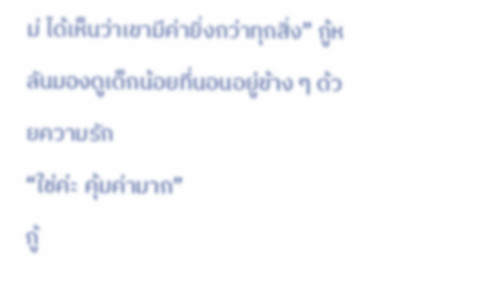ม่ ได้เห็นว่าเขามีค่ายิ่งกว่าทุกสิ่ง” กู้หลันมองดูเด็กน้อยที่นอนอยู่ข้าง ๆ ด้วยความรัก
“ใช่ค่ะ คุ้มค่ามาก”
กู้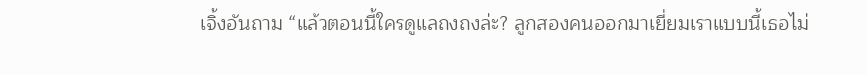เจิ้งอันถาม “แล้วตอนนี้ใครดูแลถงถงล่ะ? ลูกสองคนออกมาเยี่ยมเราแบบนี้เธอไม่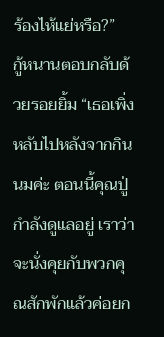ร้องไห้แย่หรือ?”
กู้หนานตอบกลับด้วยรอยยิ้ม “เธอเพิ่งหลับไปหลังจากกินนมค่ะ ตอนนี้คุณปู่กำลังดูแลอยู่ เราว่าจะนั่งคุยกับพวกคุณสักพักแล้วค่อยก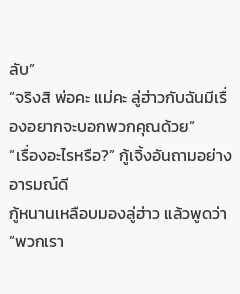ลับ”
“จริงสิ พ่อคะ แม่คะ ลู่ฮ่าวกับฉันมีเรื่องอยากจะบอกพวกคุณด้วย”
“เรื่องอะไรหรือ?” กู้เจิ้งอันถามอย่างอารมณ์ดี
กู้หนานเหลือบมองลู่ฮ่าว แล้วพูดว่า
“พวกเรา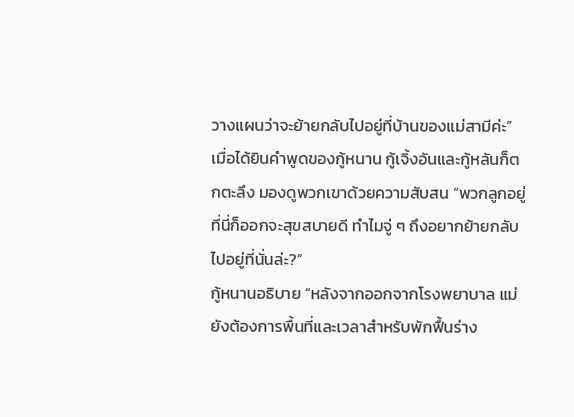วางแผนว่าจะย้ายกลับไปอยู่ที่บ้านของแม่สามีค่ะ”
เมื่อได้ยินคำพูดของกู้หนาน กู้เจิ้งอันและกู้หลันก็ตกตะลึง มองดูพวกเขาด้วยความสับสน “พวกลูกอยู่ที่นี่ก็ออกจะสุขสบายดี ทำไมจู่ ๆ ถึงอยากย้ายกลับไปอยู่ที่นั่นล่ะ?”
กู้หนานอธิบาย “หลังจากออกจากโรงพยาบาล แม่ยังต้องการพื้นที่และเวลาสำหรับพักฟื้นร่าง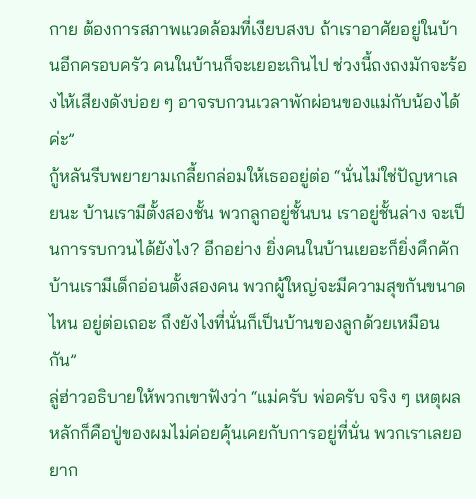กาย ต้องการสภาพแวดล้อมที่เงียบสงบ ถ้าเราอาศัยอยู่ในบ้านอีกครอบครัว คนในบ้านก็จะเยอะเกินไป ช่วงนี้ถงถงมักจะร้องไห้เสียงดังบ่อย ๆ อาจรบกวนเวลาพักผ่อนของแม่กับน้องได้ค่ะ”
กู้หลันรีบพยายามเกลี้ยกล่อมให้เธออยู่ต่อ “นั่นไม่ใช่ปัญหาเลยนะ บ้านเรามีตั้งสองชั้น พวกลูกอยู่ชั้นบน เราอยู่ชั้นล่าง จะเป็นการรบกวนได้ยังไง? อีกอย่าง ยิ่งคนในบ้านเยอะก็ยิ่งคึกคัก บ้านเรามีเด็กอ่อนตั้งสองคน พวกผู้ใหญ่จะมีความสุขกันขนาดไหน อยู่ต่อเถอะ ถึงยังไงที่นั่นก็เป็นบ้านของลูกด้วยเหมือนกัน”
ลู่ฮ่าวอธิบายให้พวกเขาฟังว่า “แม่ครับ พ่อครับ จริง ๆ เหตุผลหลักก็คือปู่ของผมไม่ค่อยคุ้นเคยกับการอยู่ที่นั่น พวกเราเลยอยาก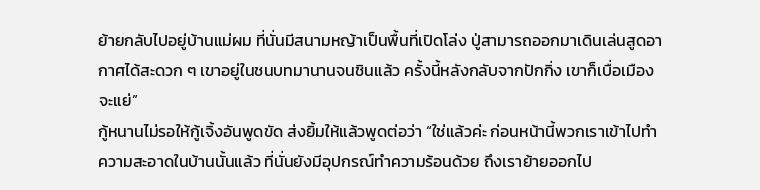ย้ายกลับไปอยู่บ้านแม่ผม ที่นั่นมีสนามหญ้าเป็นพื้นที่เปิดโล่ง ปู่สามารถออกมาเดินเล่นสูดอากาศได้สะดวก ๆ เขาอยู่ในชนบทมานานจนชินแล้ว ครั้งนี้หลังกลับจากปักกิ่ง เขาก็เบื่อเมืองจะแย่”
กู้หนานไม่รอให้กู้เจิ้งอันพูดขัด ส่งยิ้มให้แล้วพูดต่อว่า “ใช่แล้วค่ะ ก่อนหน้านี้พวกเราเข้าไปทำความสะอาดในบ้านนั้นแล้ว ที่นั่นยังมีอุปกรณ์ทำความร้อนด้วย ถึงเราย้ายออกไป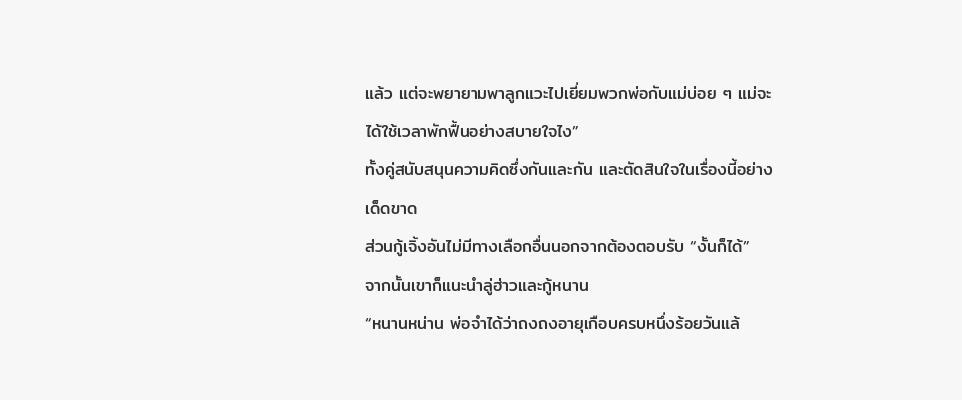แล้ว แต่จะพยายามพาลูกแวะไปเยี่ยมพวกพ่อกับแม่บ่อย ๆ แม่จะได้ใช้เวลาพักฟื้นอย่างสบายใจไง”
ทั้งคู่สนับสนุนความคิดซึ่งกันและกัน และตัดสินใจในเรื่องนี้อย่างเด็ดขาด
ส่วนกู้เจิ้งอันไม่มีทางเลือกอื่นนอกจากต้องตอบรับ “งั้นก็ได้”
จากนั้นเขาก็แนะนำลู่ฮ่าวและกู้หนาน
“หนานหน่าน พ่อจำได้ว่าถงถงอายุเกือบครบหนึ่งร้อยวันแล้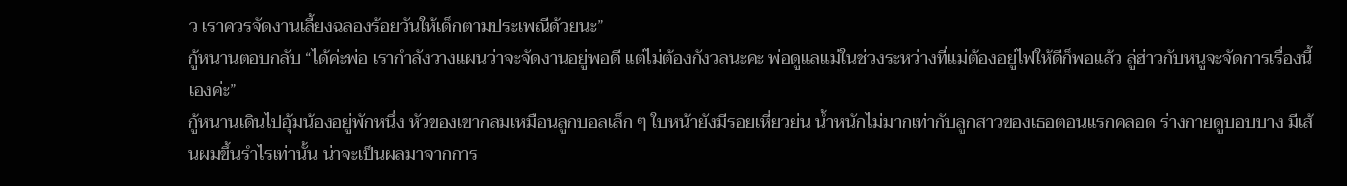ว เราควรจัดงานเลี้ยงฉลองร้อยวันให้เด็กตามประเพณีด้วยนะ”
กู้หนานตอบกลับ “ได้ค่ะพ่อ เรากำลังวางแผนว่าจะจัดงานอยู่พอดี แต่ไม่ต้องกังวลนะคะ พ่อดูแลแม่ในช่วงระหว่างที่แม่ต้องอยู่ไฟให้ดีก็พอแล้ว ลู่ฮ่าวกับหนูจะจัดการเรื่องนี้เองค่ะ”
กู้หนานเดินไปอุ้มน้องอยู่พักหนึ่ง หัวของเขากลมเหมือนลูกบอลเล็ก ๆ ใบหน้ายังมีรอยเหี่ยวย่น น้ำหนักไม่มากเท่ากับลูกสาวของเธอตอนแรกคลอด ร่างกายดูบอบบาง มีเส้นผมขึ้นรำไรเท่านั้น น่าจะเป็นผลมาจากการ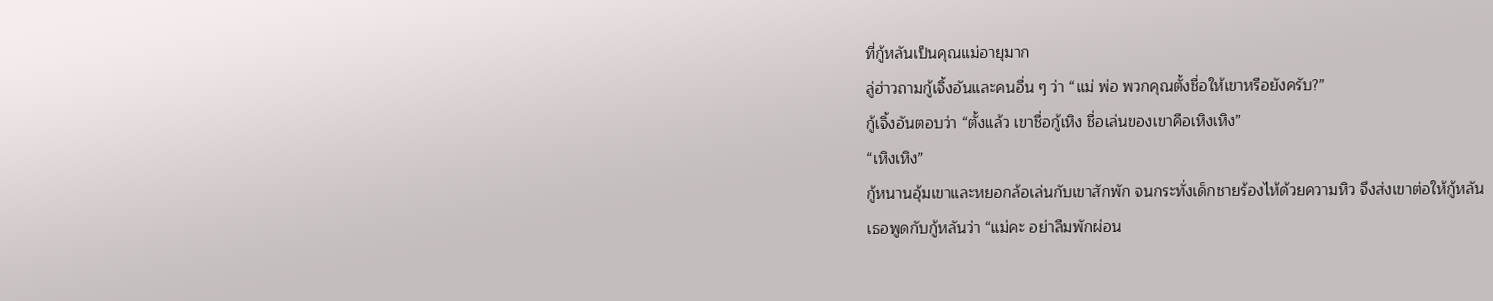ที่กู้หลันเป็นคุณแม่อายุมาก
ลู่ฮ่าวถามกู้เจิ้งอันและคนอื่น ๆ ว่า “แม่ พ่อ พวกคุณตั้งชื่อให้เขาหรือยังครับ?”
กู้เจิ้งอันตอบว่า “ตั้งแล้ว เขาชื่อกู้เหิง ชื่อเล่นของเขาคือเหิงเหิง”
“เหิงเหิง”
กู้หนานอุ้มเขาและหยอกล้อเล่นกับเขาสักพัก จนกระทั่งเด็กชายร้องไห้ด้วยความหิว จึงส่งเขาต่อให้กู้หลัน
เธอพูดกับกู้หลันว่า “แม่คะ อย่าลืมพักผ่อน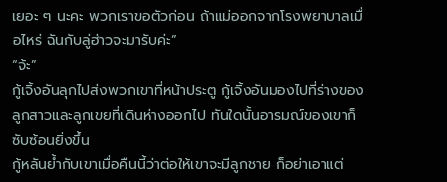เยอะ ๆ นะคะ พวกเราขอตัวก่อน ถ้าแม่ออกจากโรงพยาบาลเมื่อไหร่ ฉันกับลู่ฮ่าวจะมารับค่ะ”
“จ้ะ”
กู้เจิ้งอันลุกไปส่งพวกเขาที่หน้าประตู กู้เจิ้งอันมองไปที่ร่างของลูกสาวและลูกเขยที่เดินห่างออกไป ทันใดนั้นอารมณ์ของเขาก็ซับซ้อนยิ่งขึ้น
กู้หลันย้ำกับเขาเมื่อคืนนี้ว่าต่อให้เขาจะมีลูกชาย ก็อย่าเอาแต่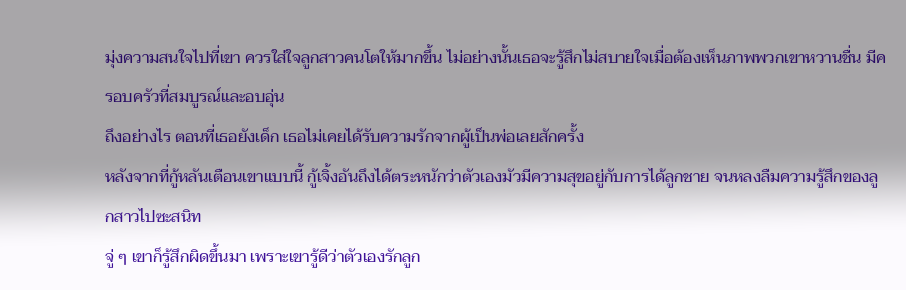มุ่งความสนใจไปที่เขา ควรใส่ใจลูกสาวคนโตให้มากขึ้น ไม่อย่างนั้นเธอจะรู้สึกไม่สบายใจเมื่อต้องเห็นภาพพวกเขาหวานชื่น มีครอบครัวที่สมบูรณ์และอบอุ่น
ถึงอย่างไร ตอนที่เธอยังเด็ก เธอไม่เคยได้รับความรักจากผู้เป็นพ่อเลยสักครั้ง
หลังจากที่กู้หลันเตือนเขาแบบนี้ กู้เจิ้งอันถึงได้ตระหนักว่าตัวเองมัวมีความสุขอยู่กับการได้ลูกชาย จนหลงลืมความรู้สึกของลูกสาวไปซะสนิท
จู่ ๆ เขาก็รู้สึกผิดขึ้นมา เพราะเขารู้ดีว่าตัวเองรักลูก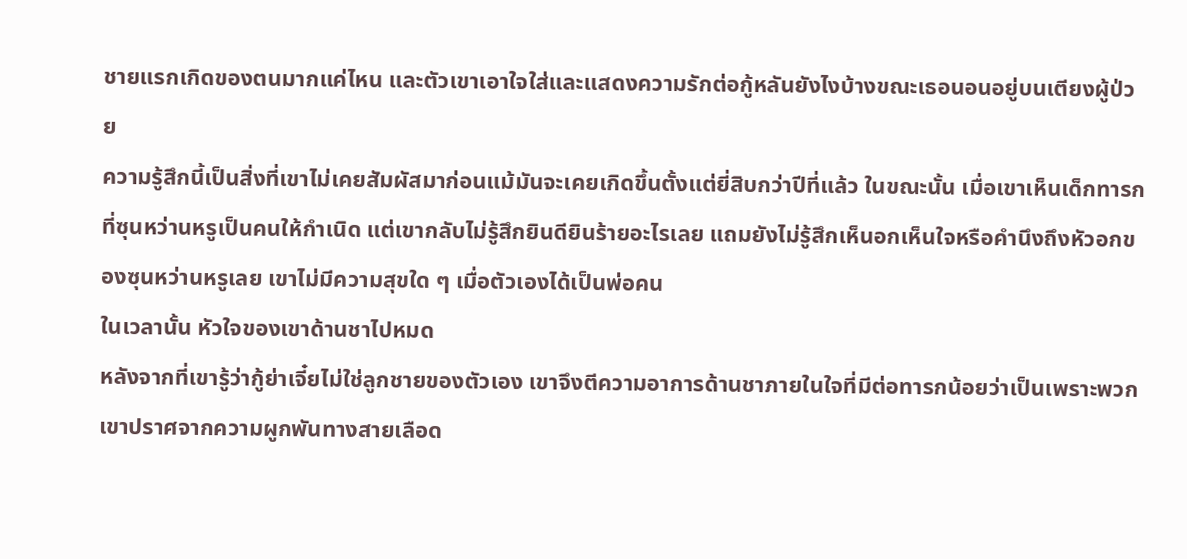ชายแรกเกิดของตนมากแค่ไหน และตัวเขาเอาใจใส่และแสดงความรักต่อกู้หลันยังไงบ้างขณะเธอนอนอยู่บนเตียงผู้ป่วย
ความรู้สึกนี้เป็นสิ่งที่เขาไม่เคยสัมผัสมาก่อนแม้มันจะเคยเกิดขึ้นตั้งแต่ยี่สิบกว่าปีที่แล้ว ในขณะนั้น เมื่อเขาเห็นเด็กทารกที่ซุนหว่านหรูเป็นคนให้กำเนิด แต่เขากลับไม่รู้สึกยินดียินร้ายอะไรเลย แถมยังไม่รู้สึกเห็นอกเห็นใจหรือคำนึงถึงหัวอกของซุนหว่านหรูเลย เขาไม่มีความสุขใด ๆ เมื่อตัวเองได้เป็นพ่อคน
ในเวลานั้น หัวใจของเขาด้านชาไปหมด
หลังจากที่เขารู้ว่ากู้ย่าเจี๋ยไม่ใช่ลูกชายของตัวเอง เขาจึงตีความอาการด้านชาภายในใจที่มีต่อทารกน้อยว่าเป็นเพราะพวกเขาปราศจากความผูกพันทางสายเลือด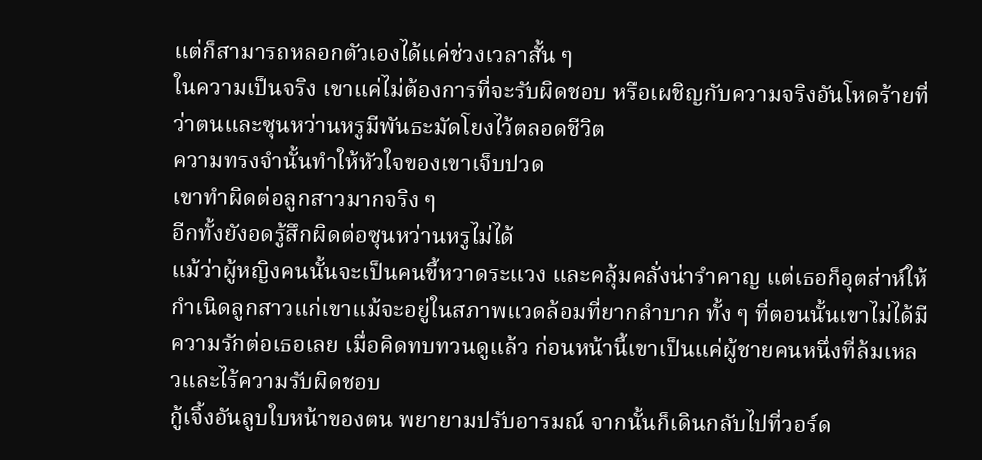แต่ก็สามารถหลอกตัวเองได้แค่ช่วงเวลาสั้น ๆ
ในความเป็นจริง เขาแค่ไม่ต้องการที่จะรับผิดชอบ หรือเผชิญกับความจริงอันโหดร้ายที่ว่าตนและซุนหว่านหรูมีพันธะมัดโยงไว้ตลอดชีวิต
ความทรงจำนั้นทำให้หัวใจของเขาเจ็บปวด
เขาทำผิดต่อลูกสาวมากจริง ๆ
อีกทั้งยังอดรู้สึกผิดต่อซุนหว่านหรูไม่ได้
แม้ว่าผู้หญิงคนนั้นจะเป็นคนขี้หวาดระแวง และคลุ้มคลั่งน่ารำคาญ แต่เธอก็อุตส่าห์ให้กำเนิดลูกสาวแก่เขาแม้จะอยู่ในสภาพแวดล้อมที่ยากลำบาก ทั้ง ๆ ที่ตอนนั้นเขาไม่ได้มีความรักต่อเธอเลย เมื่อคิดทบทวนดูแล้ว ก่อนหน้านี้เขาเป็นแค่ผู้ชายคนหนึ่งที่ล้มเหลวและไร้ความรับผิดชอบ
กู้เจิ้งอันลูบใบหน้าของตน พยายามปรับอารมณ์ จากนั้นก็เดินกลับไปที่วอร์ด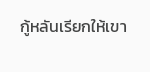กู้หลันเรียกให้เขา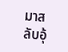มาสลับอุ้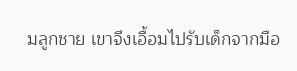มลูกชาย เขาจึงเอื้อมไปรับเด็กจากมือ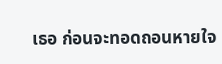เธอ ก่อนจะทอดถอนหายใจ